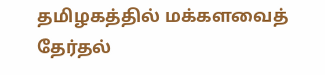தமிழகத்தில் மக்களவைத் தேர்தல்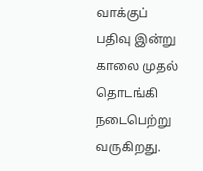வாக்குப் பதிவு இன்று காலை முதல் தொடங்கி நடைபெற்று வருகிறது.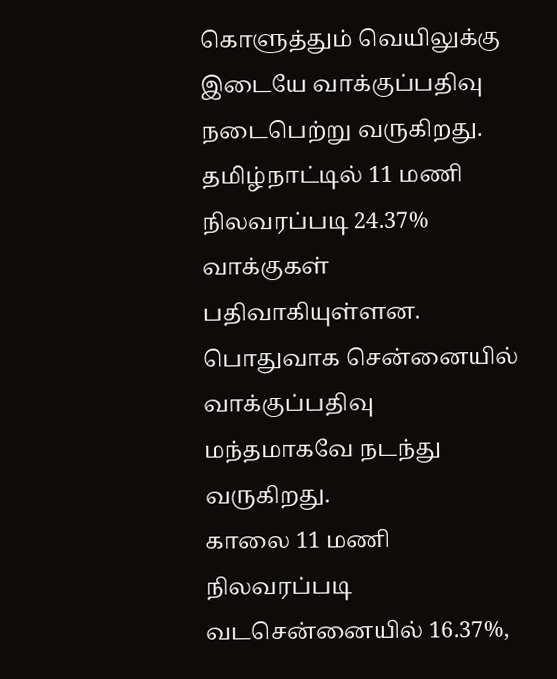கொளுத்தும் வெயிலுக்கு இடையே வாக்குப்பதிவு நடைபெற்று வருகிறது.
தமிழ்நாட்டில் 11 மணி நிலவரப்படி 24.37% வாக்குகள் பதிவாகியுள்ளன. பொதுவாக சென்னையில் வாக்குப்பதிவு மந்தமாகவே நடந்து வருகிறது.
காலை 11 மணி நிலவரப்படி வடசென்னையில் 16.37%,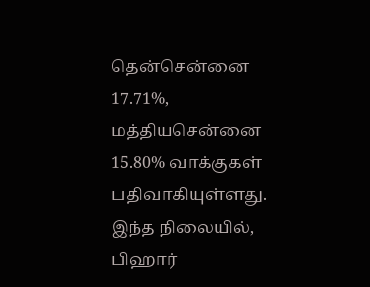தென்சென்னை 17.71%, மத்தியசென்னை 15.80% வாக்குகள் பதிவாகியுள்ளது.
இந்த நிலையில், பிஹார்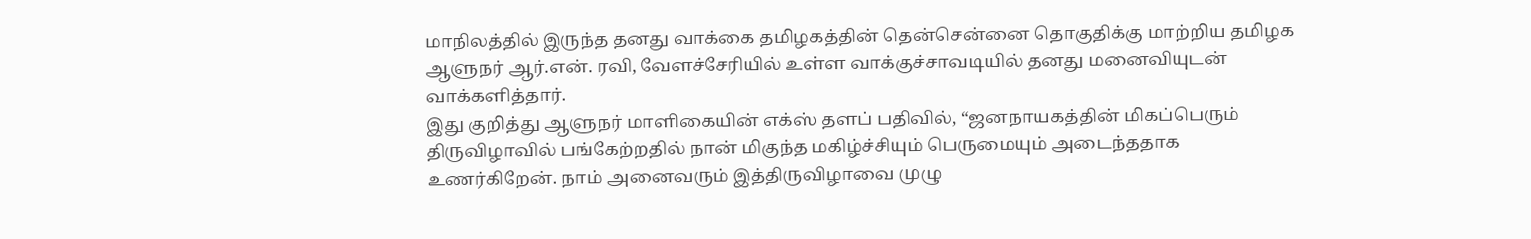மாநிலத்தில் இருந்த தனது வாக்கை தமிழகத்தின் தென்சென்னை தொகுதிக்கு மாற்றிய தமிழக ஆளுநர் ஆர்.என். ரவி, வேளச்சேரியில் உள்ள வாக்குச்சாவடியில் தனது மனைவியுடன் வாக்களித்தார்.
இது குறித்து ஆளுநர் மாளிகையின் எக்ஸ் தளப் பதிவில், “ஜனநாயகத்தின் மிகப்பெரும் திருவிழாவில் பங்கேற்றதில் நான் மிகுந்த மகிழ்ச்சியும் பெருமையும் அடைந்ததாக உணர்கிறேன். நாம் அனைவரும் இத்திருவிழாவை முழு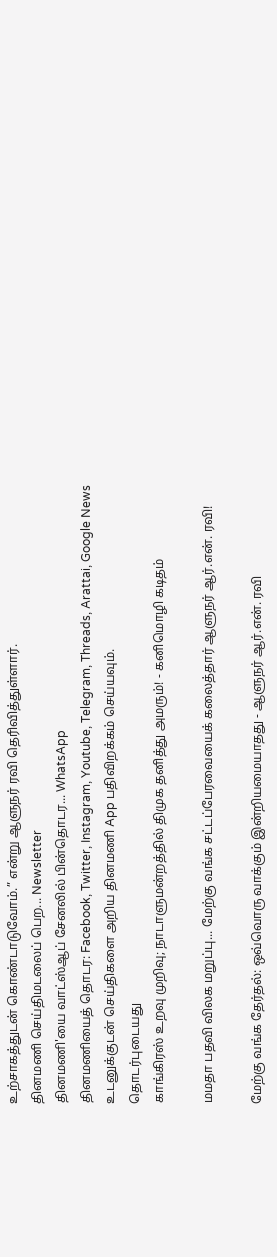உற்சாகத்துடன் கொண்டாடுவோம்.” என்று ஆளுநர் ரவி தெரிவித்துள்ளார்.
தினமணி செய்திமடலைப் பெற... Newsletter
தினமணி'யை வாட்ஸ்ஆப் சேனலில் பின்தொடர... WhatsApp
தினமணியைத் தொடர: Facebook, Twitter, Instagram, Youtube, Telegram, Threads, Arattai, Google News
உடனுக்குடன் செய்திகளை அறிய தினமணி App பதிவிறக்கம் செய்யவும்.
தொடர்புடையது
காங்கிரஸ் உறவு முறிவு; நாடாளுமன்றத்தில் திமுக தனித்து அமரும்! - கனிமொழி கடிதம்

மமதா பதவி விலக மறுப்பு... மேற்கு வங்க சட்டப்பேரவையைக் கலைத்தார் ஆளுநர் ஆர்.என். ரவி!

மேற்கு வங்க தேர்தல்: ஒவ்வொரு வாக்கும் இன்றியமையாதது - ஆளுநர் ஆர்.என். ரவி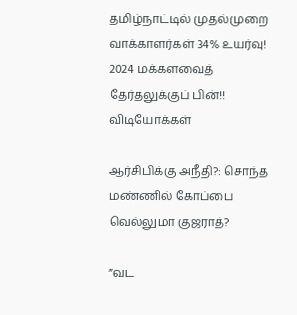தமிழ்நாட்டில் முதல்முறை வாக்காளர்கள் 34% உயர்வு! 2024 மக்களவைத் தேர்தலுக்குப் பின்!!
விடியோக்கள்

ஆர்சிபிக்கு அநீதி?: சொந்த மண்ணில் கோப்பை வெல்லுமா குஜராத்?

”வட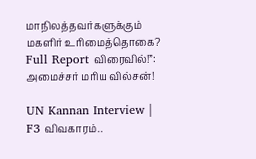மாநிலத்தவர்களுக்கும் மகளிர் உரிமைத்தொகை? Full Report விரைவில்!”: அமைச்சர் மரிய வில்சன்!

UN Kannan Interview | F3 விவகாரம்..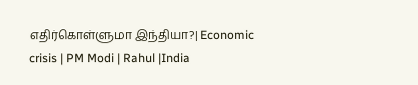எதிர்கொள்ளுமா இந்தியா?| Economic crisis | PM Modi | Rahul |India